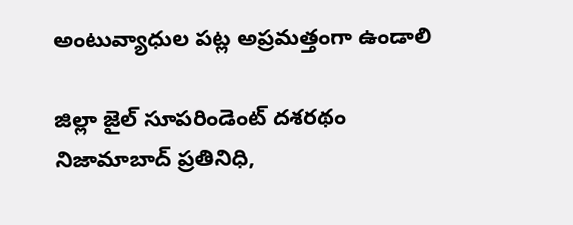అంటువ్యాధుల పట్ల అప్రమత్తంగా ఉండాలి

జిల్లా జైల్ సూపరిండెంట్ దశరథం   నిజామాబాద్ ప్రతినిధి,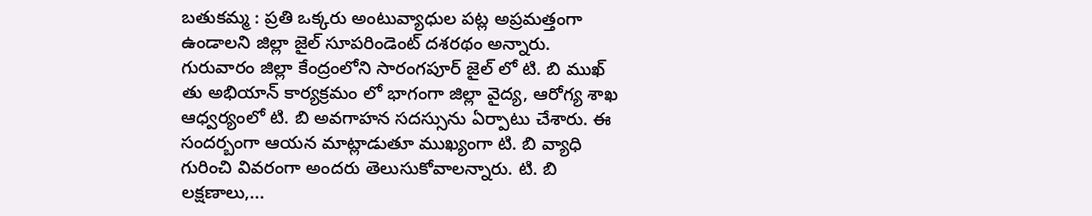బతుకమ్మ : ప్రతి ఒక్కరు అంటువ్యాధుల పట్ల అప్రమత్తంగా ఉండాలని జిల్లా జైల్ సూపరిండెంట్ దశరథం అన్నారు. గురువారం జిల్లా కేంద్రంలోని సారంగపూర్ జైల్ లో టి. బి ముఖ్ తు అభియాన్ కార్యక్రమం లో భాగంగా జిల్లా వైద్య, ఆరోగ్య శాఖ ఆధ్వర్యంలో టి. బి అవగాహన సదస్సును ఏర్పాటు చేశారు. ఈ సందర్బంగా ఆయన మాట్లాడుతూ ముఖ్యంగా టి. బి వ్యాధి గురించి వివరంగా అందరు తెలుసుకోవాలన్నారు. టి. బి లక్షణాలు,...